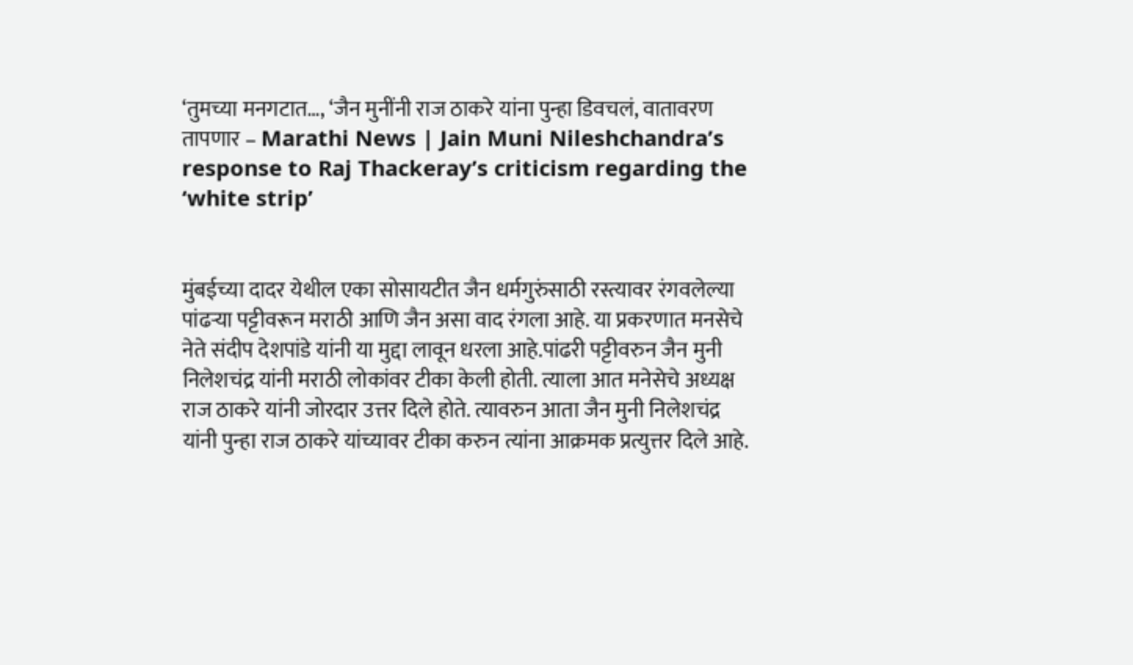‘तुमच्या मनगटात…, ‘जैन मुनींनी राज ठाकरे यांना पुन्हा डिवचलं, वातावरण तापणार – Marathi News | Jain Muni Nileshchandra’s response to Raj Thackeray’s criticism regarding the ‘white strip’


मुंबईच्या दादर येथील एका सोसायटीत जैन धर्मगुरुंसाठी रस्त्यावर रंगवलेल्या पांढऱ्या पट्टीवरून मराठी आणि जैन असा वाद रंगला आहे. या प्रकरणात मनसेचे नेते संदीप देशपांडे यांनी या मुद्दा लावून धरला आहे.पांढरी पट्टीवरुन जैन मुनी निलेशचंद्र यांनी मराठी लोकांवर टीका केली होती. त्याला आत मनेसेचे अध्यक्ष राज ठाकरे यांनी जोरदार उत्तर दिले होते. त्यावरुन आता जैन मुनी निलेशचंद्र यांनी पुन्हा राज ठाकरे यांच्यावर टीका करुन त्यांना आक्रमक प्रत्युत्तर दिले आहे.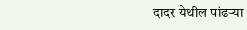दादर येथील पांढऱ्या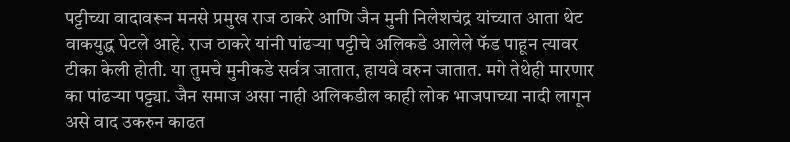पट्टीच्या वादावरून मनसे प्रमुख राज ठाकरे आणि जैन मुनी निलेशचंद्र यांच्यात आता थेट वाकयुद्ध पेटले आहे. राज ठाकरे यांनी पांढऱ्या पट्टीचे अलिकडे आलेले फॅड पाहून त्यावर टीका केली होती. या तुमचे मुनीकडे सर्वत्र जातात, हायवे वरुन जातात. मगे तेथेही मारणार का पांढऱ्या पट्ट्या. जैन समाज असा नाही अलिकडील काही लोक भाजपाच्या नादी लागून असे वाद उकरुन काढत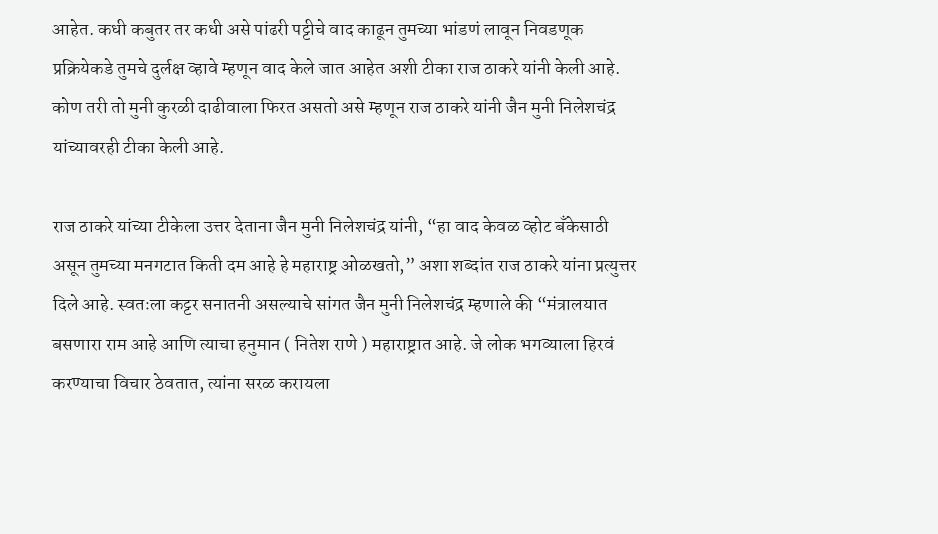आहेत. कधी कबुतर तर कधी असे पांढरी पट्टीचे वाद काढून तुमच्या भांडणं लावून निवडणूक प्रक्रियेकडे तुमचे दुर्लक्ष व्हावे म्हणून वाद केले जात आहेत अशी टीका राज ठाकरे यांनी केली आहे. कोण तरी तो मुनी कुरळी दाढीवाला फिरत असतो असे म्हणून राज ठाकरे यांनी जैन मुनी निलेशचंद्र यांच्यावरही टीका केली आहे.

राज ठाकरे यांच्या टीकेला उत्तर देताना जैन मुनी निलेशचंद्र यांनी, “हा वाद केवळ व्होट बँकेसाठी असून तुमच्या मनगटात किती दम आहे हे महाराष्ट्र ओळखतो,” अशा शब्दांत राज ठाकरे यांना प्रत्युत्तर दिले आहे. स्वतःला कट्टर सनातनी असल्याचे सांगत जैन मुनी निलेशचंद्र म्हणाले की “मंत्रालयात बसणारा राम आहे आणि त्याचा हनुमान ( नितेश राणे ) महाराष्ट्रात आहे. जे लोक भगव्याला हिरवं करण्याचा विचार ठेवतात, त्यांना सरळ करायला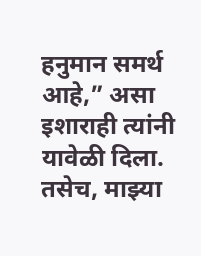हनुमान समर्थ आहे,” असा इशाराही त्यांनी यावेळी दिला. तसेच, माझ्या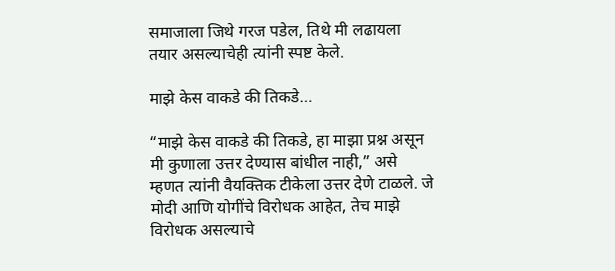समाजाला जिथे गरज पडेल, तिथे मी लढायला तयार असल्याचेही त्यांनी स्पष्ट केले.

माझे केस वाकडे की तिकडे…

“माझे केस वाकडे की तिकडे, हा माझा प्रश्न असून मी कुणाला उत्तर देण्यास बांधील नाही,” असे म्हणत त्यांनी वैयक्तिक टीकेला उत्तर देणे टाळले. जे मोदी आणि योगींचे विरोधक आहेत, तेच माझे विरोधक असल्याचे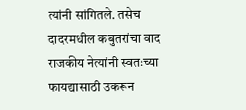त्यांनी सांगितले. तसेच दादरमधील कबुतरांचा वाद राजकीय नेत्यांनी स्वतःच्या फायद्यासाठी उकरून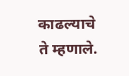काढल्याचे ते म्हणाले.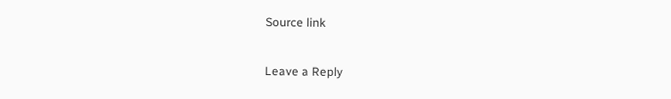Source link

Leave a Reply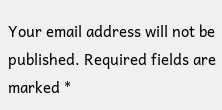Your email address will not be published. Required fields are marked *